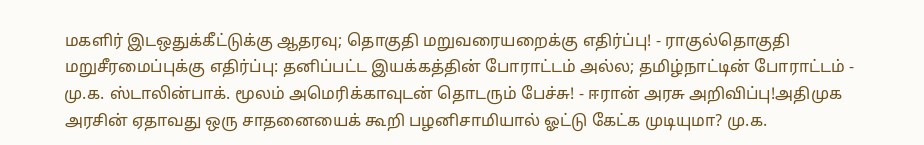மகளிர் இடஒதுக்கீட்டுக்கு ஆதரவு; தொகுதி மறுவரையறைக்கு எதிர்ப்பு! - ராகுல்தொகுதி மறுசீரமைப்புக்கு எதிர்ப்பு: தனிப்பட்ட இயக்கத்தின் போராட்டம் அல்ல; தமிழ்நாட்டின் போராட்டம் - மு.க. ஸ்டாலின்பாக். மூலம் அமெரிக்காவுடன் தொடரும் பேச்சு! - ஈரான் அரசு அறிவிப்பு!அதிமுக அரசின் ஏதாவது ஒரு சாதனையைக் கூறி பழனிசாமியால் ஓட்டு கேட்க முடியுமா? மு.க.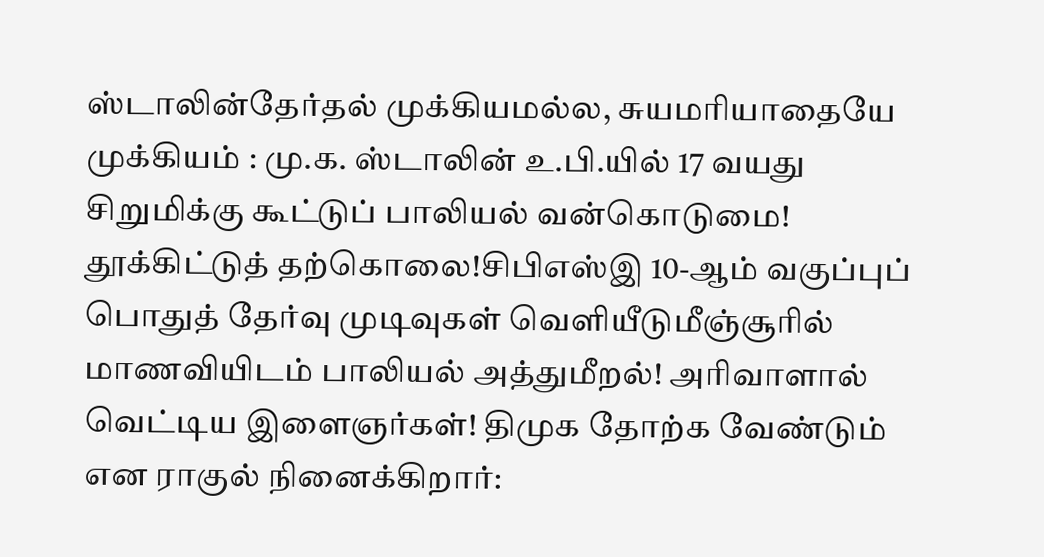ஸ்டாலின்தேர்தல் முக்கியமல்ல, சுயமரியாதையே முக்கியம் : மு.க. ஸ்டாலின் உ.பி.யில் 17 வயது சிறுமிக்கு கூட்டுப் பாலியல் வன்கொடுமை! தூக்கிட்டுத் தற்கொலை!சிபிஎஸ்இ 10-ஆம் வகுப்புப் பொதுத் தேர்வு முடிவுகள் வெளியீடுமீஞ்சூரில் மாணவியிடம் பாலியல் அத்துமீறல்! அரிவாளால் வெட்டிய இளைஞர்கள்! திமுக தோற்க வேண்டும் என ராகுல் நினைக்கிறார்: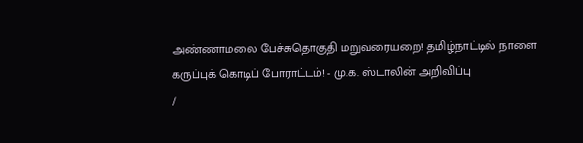அண்ணாமலை பேச்சுதொகுதி மறுவரையறை! தமிழ்நாட்டில் நாளை கருப்புக் கொடிப் போராட்டம்! - மு.க. ஸ்டாலின் அறிவிப்பு
/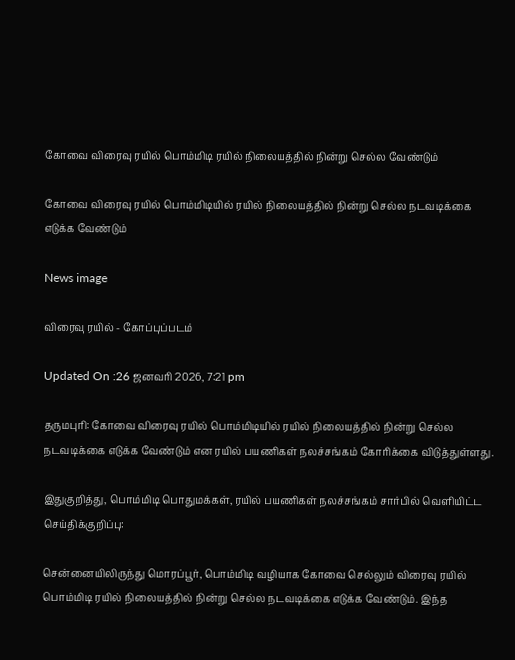கோவை விரைவு ரயில் பொம்மிடி ரயில் நிலையத்தில் நின்று செல்ல வேண்டும்

கோவை விரைவு ரயில் பொம்மிடியில் ரயில் நிலையத்தில் நின்று செல்ல நடவடிக்கை எடுக்க வேண்டும்

News image

விரைவு ரயில் - கோப்புப்படம்

Updated On :26 ஜனவரி 2026, 7:21 pm

தருமபுரி: கோவை விரைவு ரயில் பொம்மிடியில் ரயில் நிலையத்தில் நின்று செல்ல நடவடிக்கை எடுக்க வேண்டும் என ரயில் பயணிகள் நலச்சங்கம் கோரிக்கை விடுத்துள்ளது.

இதுகுறித்து, பொம்மிடி பொதுமக்கள், ரயில் பயணிகள் நலச்சங்கம் சார்பில் வெளியிட்ட செய்திக்குறிப்பு:

சென்னையிலிருந்து மொரப்பூர், பொம்மிடி வழியாக கோவை செல்லும் விரைவு ரயில் பொம்மிடி ரயில் நிலையத்தில் நின்று செல்ல நடவடிக்கை எடுக்க வேண்டும். இந்த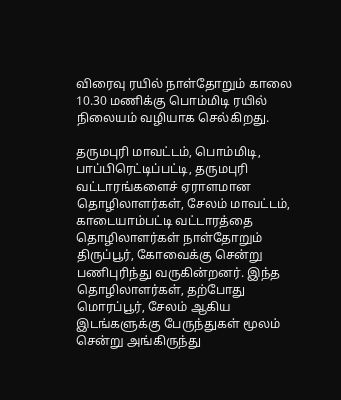விரைவு ரயில் நாள்தோறும் காலை 10.30 மணிக்கு பொம்மிடி ரயில் நிலையம் வழியாக செல்கிறது.

தருமபுரி மாவட்டம், பொம்மிடி, பாப்பிரெட்டிப்பட்டி, தருமபுரி வட்டாரங்களைச் ஏராளமான தொழிலாளர்கள், சேலம் மாவட்டம், காடையாம்பட்டி வட்டாரத்தை தொழிலாளர்கள் நாள்தோறும் திருப்பூர், கோவைக்கு சென்று பணிபுரிந்து வருகின்றனர். இந்த தொழிலாளர்கள், தற்போது மொரப்பூர், சேலம் ஆகிய இடங்களுக்கு பேருந்துகள் மூலம் சென்று அங்கிருந்து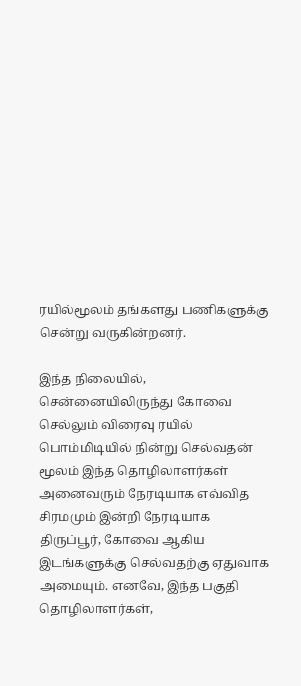ரயில்மூலம் தங்களது பணிகளுக்கு சென்று வருகின்றனர்.

இந்த நிலையில், சென்னையிலிருந்து கோவை செல்லும் விரைவு ரயில் பொம்மிடியில் நின்று செல்வதன் மூலம் இந்த தொழிலாளர்கள் அனைவரும் நேரடியாக எவ்வித சிரமமும் இன்றி நேரடியாக திருப்பூர், கோவை ஆகிய இடங்களுக்கு செல்வதற்கு ஏதுவாக அமையும். எனவே, இந்த பகுதி தொழிலாளர்கள்,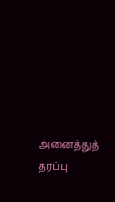அனைத்துத் தரப்பு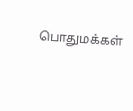பொதுமக்கள்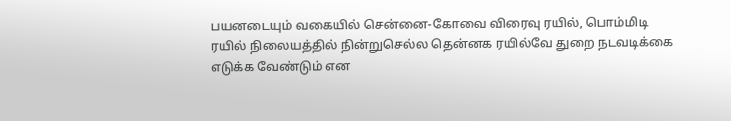பயனடையும் வகையில் சென்னை-கோவை விரைவு ரயில், பொம்மிடி ரயில் நிலையத்தில் நின்றுசெல்ல தென்னக ரயில்வே துறை நடவடிக்கை எடுக்க வேண்டும் என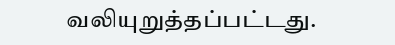வலியுறுத்தப்பட்டது.